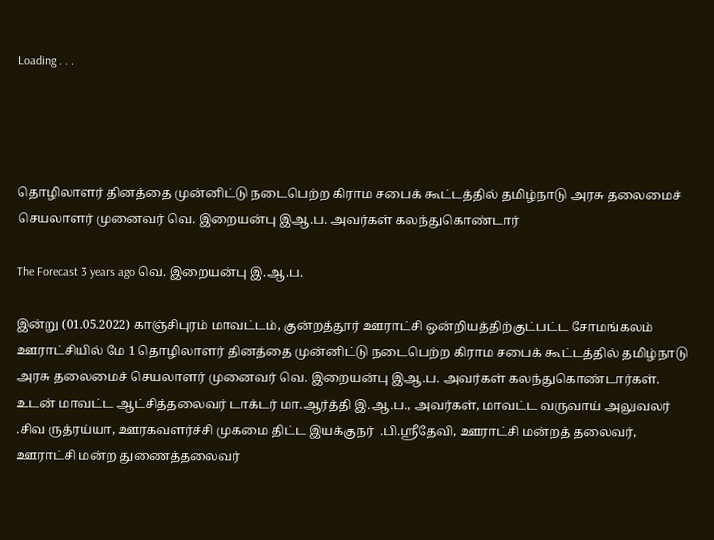Loading . . .




தொழிலாளர் தினத்தை முன்னிட்டு நடைபெற்ற கிராம சபைக் கூட்டத்தில் தமிழ்நாடு அரசு தலைமைச் செயலாளர் முனைவர் வெ. இறையன்பு இஆ.ப. அவர்கள் கலந்துகொண்டார்

The Forecast 3 years ago வெ. இறையன்பு இ.ஆ.ப.

இன்று (01.05.2022) காஞ்சிபுரம் மாவட்டம், குன்றத்தூர் ஊராட்சி ஒன்றியத்திற்குட்பட்ட சோமங்கலம் ஊராட்சியில் மே 1 தொழிலாளர் தினத்தை முன்னிட்டு நடைபெற்ற கிராம சபைக் கூட்டத்தில் தமிழ்நாடு அரசு தலைமைச் செயலாளர் முனைவர் வெ. இறையன்பு இஆ.ப. அவர்கள் கலந்துகொண்டார்கள். உடன் மாவட்ட ஆட்சித்தலைவர் டாக்டர் மா.ஆர்த்தி இ.ஆ.ப., அவர்கள், மாவட்ட வருவாய் அலுவலர் .சிவ ருத்ரய்யா, ஊரகவளர்ச்சி முகமை திட்ட இயக்குநர்  .பி.ஸ்ரீதேவி, ஊராட்சி மன்றத் தலைவர், ஊராட்சி மன்ற துணைத்தலைவர்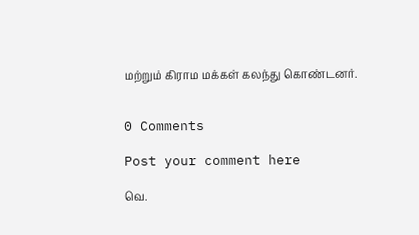மற்றும் கிராம மக்கள் கலந்து கொண்டனர்.


0 Comments

Post your comment here

வெ.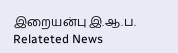இறையன்பு இ.ஆ.ப. Relateted News